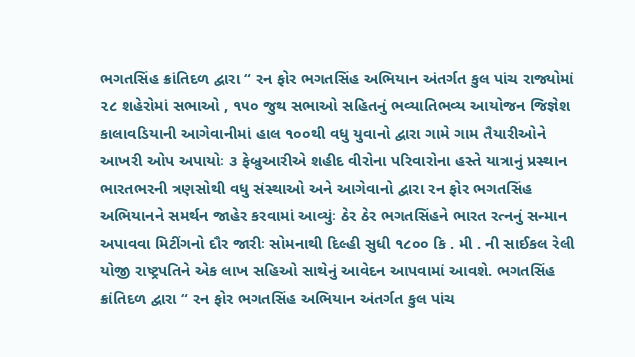ભગતસિંહ ક્રાંતિદળ દ્વારા “ રન ફોર ભગતસિંહ અભિયાન અંતર્ગત કુલ પાંચ રાજ્યોમાં ૨૮ શહેરોમાં સભાઓ , ૧૫૦ જુથ સભાઓ સહિતનું ભવ્યાતિભવ્ય આયોજન જિજ્ઞેશ કાલાવડિયાની આગેવાનીમાં હાલ ૧૦૦થી વધુ યુવાનો દ્વારા ગામે ગામ તૈયારીઓને આખરી ઓપ અપાયોઃ ૩ ફેબ્રુઆરીએ શહીદ વીરોના પરિવારોના હસ્તે યાત્રાનું પ્રસ્થાન
ભારતભરની ત્રણસોથી વધુ સંસ્થાઓ અને આગેવાનો દ્વારા રન ફોર ભગતસિંહ અભિયાનને સમર્થન જાહેર કરવામાં આવ્યુંઃ ઠેર ઠેર ભગતસિંહને ભારત રત્નનું સન્માન અપાવવા મિટીંગનો દૌર જારીઃ સોમનાથી દિલ્હી સુધી ૧૮૦૦ કિ . મી . ની સાઈકલ રેલી યોજી રાષ્ટ્રપતિને એક લાખ સહિઓ સાથેનું આવેદન આપવામાં આવશે. ભગતસિંહ ક્રાંતિદળ દ્વારા “ રન ફોર ભગતસિંહ અભિયાન અંતર્ગત કુલ પાંચ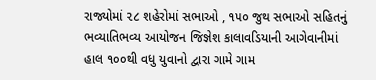રાજ્યોમાં ૨૮ શહેરોમાં સભાઓ , ૧૫૦ જુથ સભાઓ સહિતનું ભવ્યાતિભવ્ય આયોજન જિજ્ઞેશ કાલાવડિયાની આગેવાનીમાં હાલ ૧૦૦થી વધુ યુવાનો દ્વારા ગામે ગામ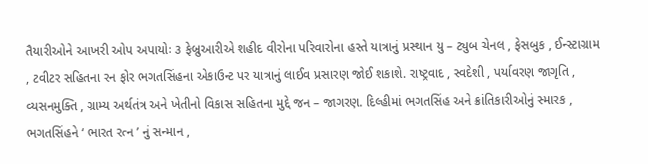તૈયારીઓને આખરી ઓપ અપાયોઃ ૩ ફેબ્રુઆરીએ શહીદ વીરોના પરિવારોના હસ્તે યાત્રાનું પ્રસ્થાન યુ – ટ્યુબ ચેનલ , ફેસબુક , ઈન્સ્ટાગ્રામ , ટવીટર સહિતના રન ફોર ભગતસિંહના એકાઉન્ટ પર યાત્રાનું લાઈવ પ્રસારણ જોઈ શકાશે. રાષ્ટ્રવાદ , સ્વદેશી , પર્યાવરણ જાગૃતિ , વ્યસનમુક્તિ , ગ્રામ્ય અર્થતંત્ર અને ખેતીનો વિકાસ સહિતના મુદ્દે જન – જાગરણ. દિલ્હીમાં ભગતસિંહ અને ક્રાંતિકારીઓનું સ્મારક , ભગતસિંહને ‘ ભારત રત્ન ’ નું સન્માન ,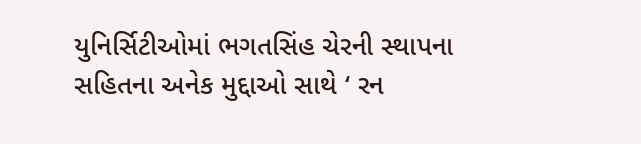યુનિર્સિટીઓમાં ભગતસિંહ ચેરની સ્થાપના સહિતના અનેક મુદ્દાઓ સાથે ‘ રન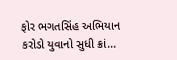ફોર ભગતસિંહ અભિયાન કરોડો યુવાનો સુધી ક્રાં...